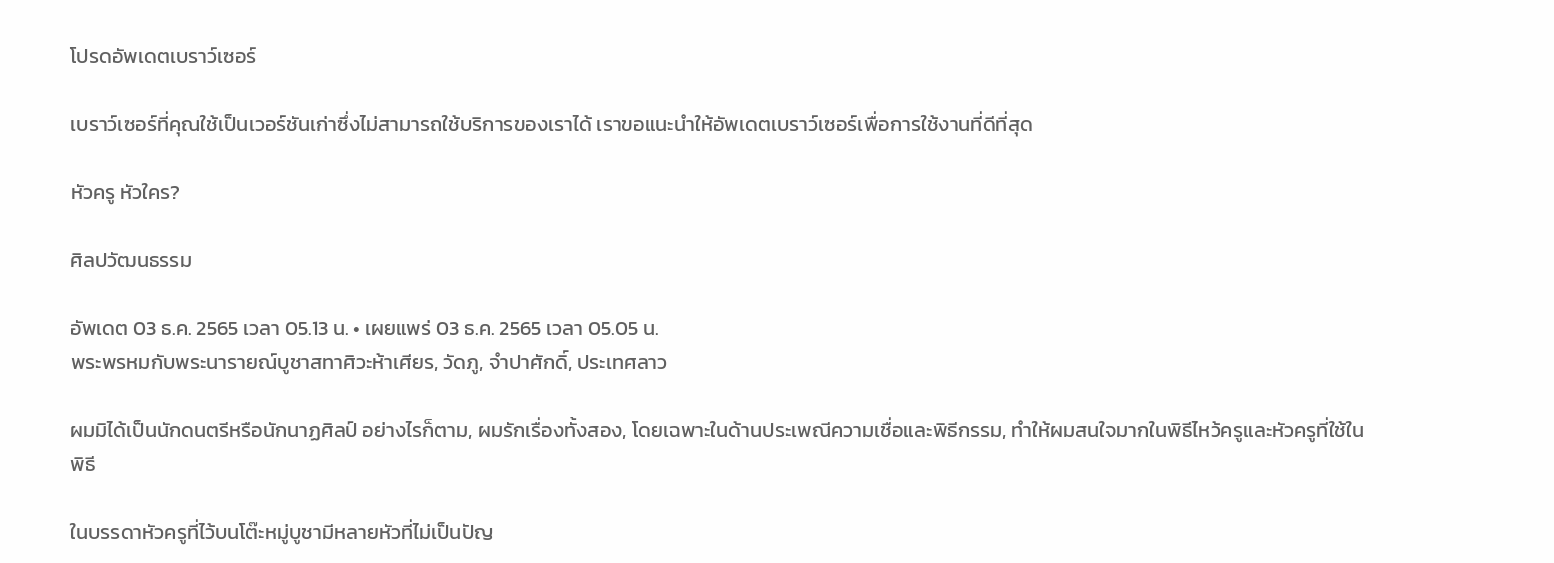โปรดอัพเดตเบราว์เซอร์

เบราว์เซอร์ที่คุณใช้เป็นเวอร์ชันเก่าซึ่งไม่สามารถใช้บริการของเราได้ เราขอแนะนำให้อัพเดตเบราว์เซอร์เพื่อการใช้งานที่ดีที่สุด

หัวครู หัวใคร?

ศิลปวัฒนธรรม

อัพเดต 03 ธ.ค. 2565 เวลา 05.13 น. • เผยแพร่ 03 ธ.ค. 2565 เวลา 05.05 น.
พระพรหมกับพระนารายณ์บูชาสทาศิวะห้าเศียร, วัดภู, จำปาศักดิ์, ประเทศลาว

ผมมิได้เป็นนักดนตรีหรือนักนาฏศิลป์ อย่างไรก็ตาม, ผมรักเรื่องทั้งสอง, โดยเฉพาะในด้านประเพณีความเชื่อและพิธีกรรม, ทำให้ผมสนใจมากในพิธีไหว้ครูและหัวครูที่ใช้ในพิธี

ในบรรดาหัวครูที่ไว้บนโต๊ะหมู่บูชามีหลายหัวที่ไม่เป็นปัญ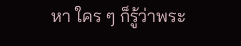หา ใคร ๆ ก็รู้ว่าพระ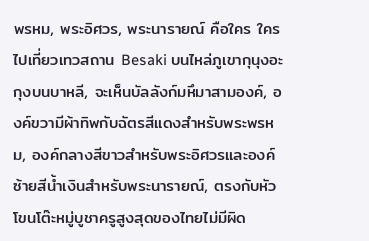พรหม, พระอิศวร, พระนารายณ์ คือใคร ใครไปเที่ยวเทวสถาน Besaki บนไหล่ภูเขากุนุงอะกุงบนบาหลี, จะเห็นบัลลังก์มหึมาสามองค์, องค์ขวามีผ้าทิพกับฉัตรสีแดงสำหรับพระพรหม, องค์กลางสีขาวสำหรับพระอิศวรและองค์ซ้ายสีน้ำเงินสำหรับพระนารายณ์, ตรงกับหัวโขนโต๊ะหมู่บูชาครูสูงสุดของไทยไม่มีผิด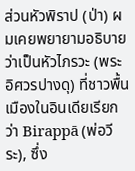ส่วนหัวพิราป (ป่า) ผมเคยพยายามอธิบาย ว่าเป็นหัวไภรวะ (พระอิศวรปางดุ) ที่ชาวพื้นเมืองในอินเดียเรียกว่า Birappā (พ่อวีระ), ซึ่ง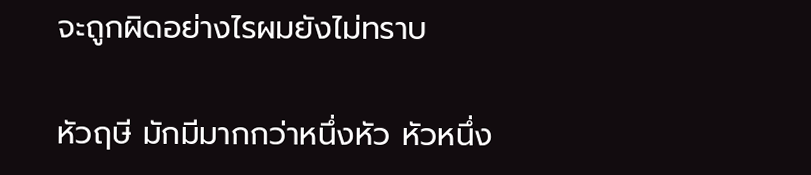จะถูกผิดอย่างไรผมยังไม่ทราบ

หัวฤษี มักมีมากกว่าหนึ่งหัว หัวหนึ่ง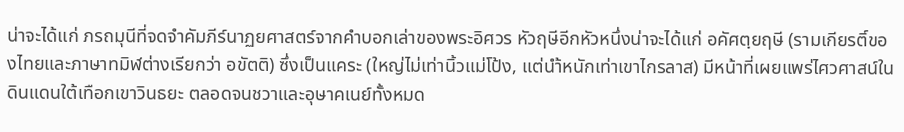น่าจะได้แก่ ภรถมุนีที่จดจำคัมภีร์นาฏยศาสตร์จากคำบอกเล่าของพระอิศวร หัวฤษีอีกหัวหนึ่งน่าจะได้แก่ อคัศตฺยฤษี (รามเกียรติ์ของไทยและภาษาทมิฬต่างเรียกว่า อขัตติ) ซึ่งเป็นแคระ (ใหญ่ไม่เท่านิ้วแม่โป้ง, แต่นำ้หนักเท่าเขาไกรลาส) มีหน้าที่เผยแพร่ไศวศาสน์ในดินแดนใต้เทือกเขาวินธยะ ตลอดจนชวาและอุษาคเนย์ทั้งหมด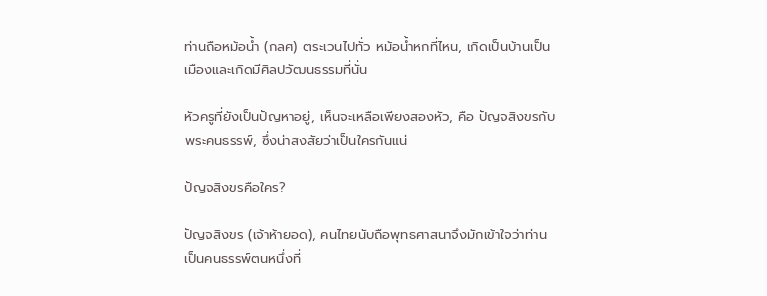ท่านถือหม้อน้ำ (กลศ) ตระเวนไปทั่ว หม้อน้ำหกที่ไหน, เกิดเป็นบ้านเป็นเมืองและเกิดมีศิลปวัฒนธรรมที่นั่น

หัวครูที่ยังเป็นปัญหาอยู่, เห็นจะเหลือเพียงสองหัว, คือ ปัญจสิงขรกับพระคนธรรพ์, ซึ่งน่าสงสัยว่าเป็นใครกันแน่

ปัญจสิงขรคือใคร?

ปัญจสิงขร (เจ้าห้ายอด), คนไทยนับถือพุทธศาสนาจึงมักเข้าใจว่าท่านเป็นคนธรรพ์ตนหนึ่งที่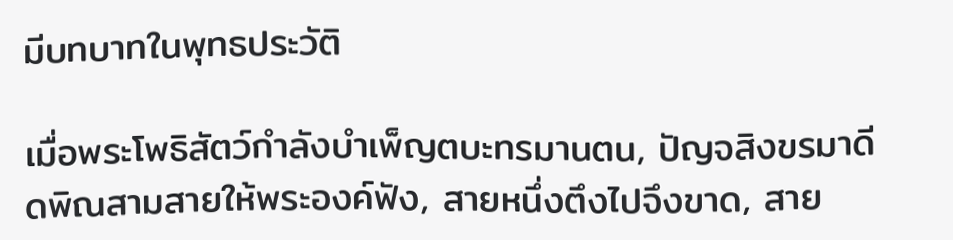มีบทบาทในพุทธประวัติ

เมื่อพระโพธิสัตว์กำลังบำเพ็ญตบะทรมานตน, ปัญจสิงขรมาดีดพิณสามสายให้พระองค์ฟัง, สายหนึ่งตึงไปจึงขาด, สาย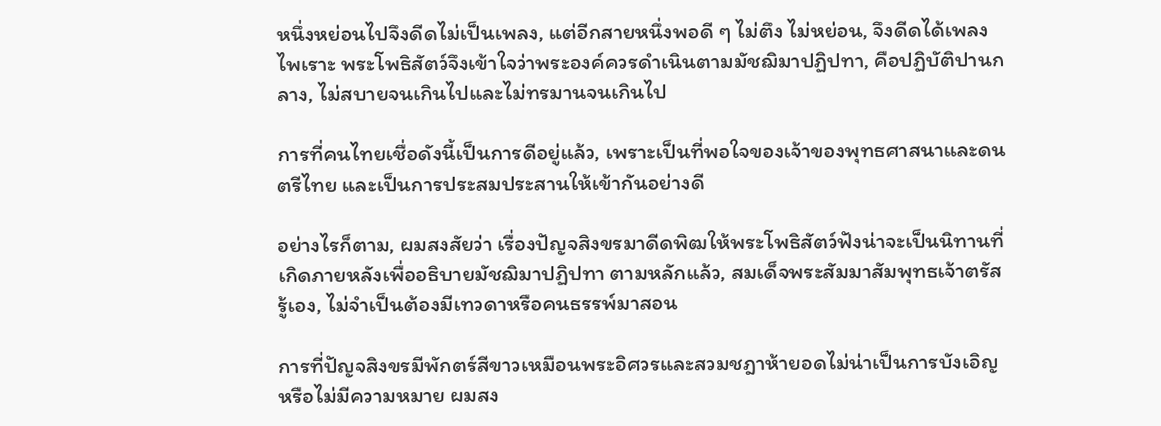หนึ่งหย่อนไปจึงดีดไม่เป็นเพลง, แต่อีกสายหนึ่งพอดี ๆ ไม่ตึง ไม่หย่อน, จึงดีดได้เพลงไพเราะ พระโพธิสัตว์จึงเข้าใจว่าพระองค์ควรดำเนินตามมัชฌิมาปฏิปทา, คือปฏิบัติปานกลาง, ไม่สบายจนเกินไปและไม่ทรมานจนเกินไป

การที่คนไทยเชื่อดังนี้เป็นการดีอยู่แล้ว, เพราะเป็นที่พอใจของเจ้าของพุทธศาสนาและดนตรีไทย และเป็นการประสมประสานให้เข้ากันอย่างดี

อย่างไรก็ตาม, ผมสงสัยว่า เรื่องปัญจสิงขรมาดีดพิฒให้พระโพธิสัตว์ฟังน่าจะเป็นนิทานที่เกิดภายหลังเพื่ออธิบายมัชฌิมาปฏิปทา ตามหลักแล้ว, สมเด็จพระสัมมาสัมพุทธเจ้าตรัสรู้เอง, ไม่จำเป็นต้องมีเทวดาหรือคนธรรพ์มาสอน

การที่ปัญจสิงขรมีพักตร์สีขาวเหมือนพระอิศวรและสวมชฎาห้ายอดไม่น่าเป็นการบังเอิญหรือไม่มีความหมาย ผมสง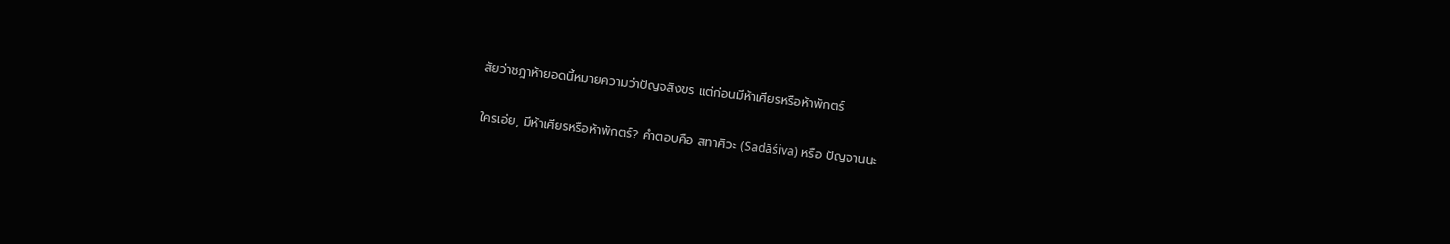สัยว่าชฎาห้ายอดนี้หมายความว่าปัญจสิงขร แต่ก่อนมีห้าเศียรหรือห้าพักตร์

ใครเอ่ย, มีห้าเศียรหรือห้าพักตร์? คำตอบคือ สทาศิวะ (Sadāśiva) หรือ ปัญจานนะ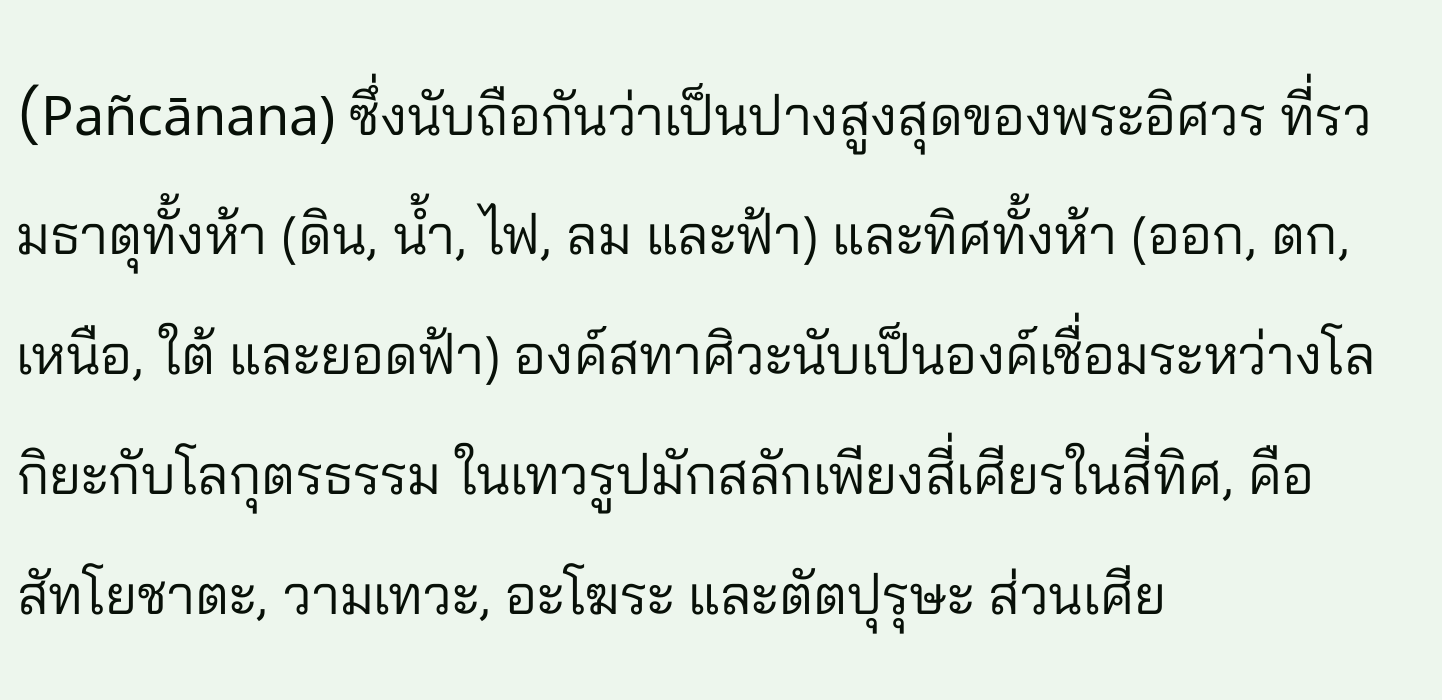(Pañcānana) ซึ่งนับถือกันว่าเป็นปางสูงสุดของพระอิศวร ที่รวมธาตุทั้งห้า (ดิน, น้ำ, ไฟ, ลม และฟ้า) และทิศทั้งห้า (ออก, ตก, เหนือ, ใต้ และยอดฟ้า) องค์สทาศิวะนับเป็นองค์เชื่อมระหว่างโลกิยะกับโลกุตรธรรม ในเทวรูปมักสลักเพียงสี่เศียรในสี่ทิศ, คือ สัทโยชาตะ, วามเทวะ, อะโฆระ และตัตปุรุษะ ส่วนเศีย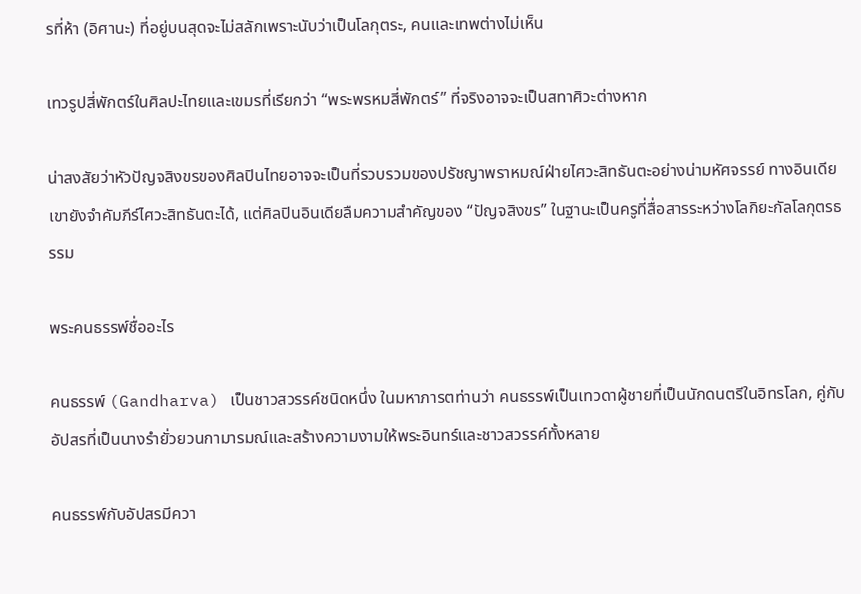รที่ห้า (อิศานะ) ที่อยู่บนสุดจะไม่สลักเพราะนับว่าเป็นโลกุตระ, คนและเทพต่างไม่เห็น

เทวรูปสี่พักตร์ในศิลปะไทยและเขมรที่เรียกว่า “พระพรหมสี่พักตร์” ที่จริงอาจจะเป็นสทาศิวะต่างหาก

น่าสงสัยว่าหัวปัญจสิงขรของศิลปินไทยอาจจะเป็นที่รวบรวมของปรัชญาพราหมณ์ฝ่ายไศวะสิทธันตะอย่างน่ามหัศจรรย์ ทางอินเดียเขายังจำคัมภีร์ไศวะสิทธันตะได้, แต่ศิลปินอินเดียลืมความสำคัญของ “ปัญจสิงขร” ในฐานะเป็นครูที่สื่อสารระหว่างโลกิยะกัลโลกุตรธรรม

พระคนธรรพ์ชื่ออะไร

คนธรรพ์ (Gandharva) เป็นชาวสวรรค์ชนิดหนึ่ง ในมหาภารตท่านว่า คนธรรพ์เป็นเทวดาผู้ชายที่เป็นนักดนตรีในอิทรโลก, คู่กับอัปสรที่เป็นนางรำยั่วยวนกามารมณ์และสร้างความงามให้พระอินทร์และชาวสวรรค์ทั้งหลาย

คนธรรพ์กับอัปสรมีควา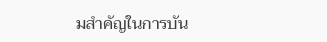มสำคัญในการบัน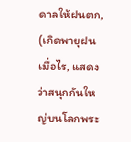ดาลให้ฝนตก, (เกิดพายุฝนเมื่อไร, แสดงว่าสนุกกันใหญ่บนโลกพระ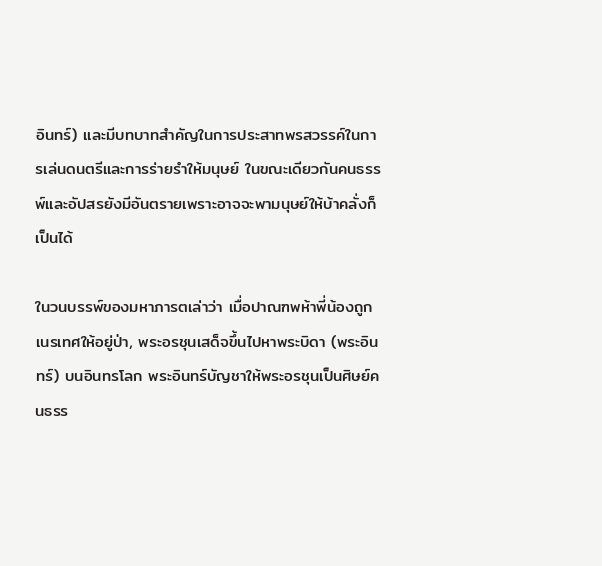อินทร์) และมีบทบาทสำคัญในการประสาทพรสวรรค์ในการเล่นดนตรีและการร่ายรำให้มนุษย์ ในขณะเดียวกันคนธรรพ์และอัปสรยังมีอันตรายเพราะอาจจะพามนุษย์ให้บ้าคลั่งก็เป็นได้

ในวนบรรพ์ของมหาภารตเล่าว่า เมื่อปาณฑพห้าพี่น้องถูกเนรเทศให้อยู่ป่า, พระอรชุนเสด็จขึ้นไปหาพระบิดา (พระอินทร์) บนอินทรโลก พระอินทร์บัญชาให้พระอรชุนเป็นศิษย์คนธรร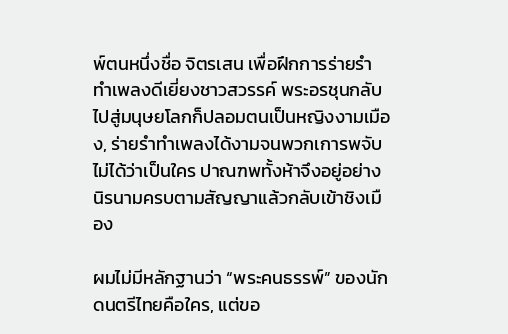พ์ตนหนึ่งชื่อ จิตรเสน เพื่อฝึกการร่ายรำทำเพลงดีเยี่ยงชาวสวรรค์ พระอรชุนกลับไปสู่มนุษยโลกก็ปลอมตนเป็นหญิงงามเมือง, ร่ายรำทำเพลงได้งามจนพวกเการพจับไม่ได้ว่าเป็นใคร ปาณฑพทั้งห้าจึงอยู่อย่างนิรนามครบตามสัญญาแล้วกลับเข้าชิงเมือง

ผมไม่มีหลักฐานว่า “พระคนธรรพ์” ของนักดนตรีไทยคือใคร, แต่ขอ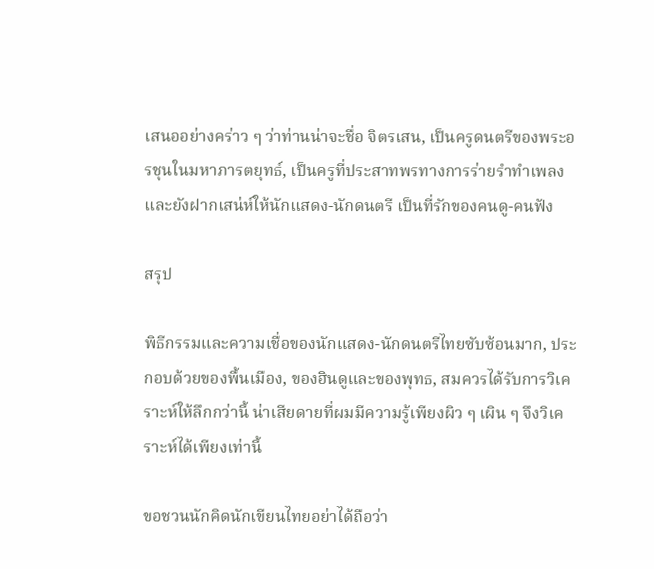เสนออย่างคร่าว ๆ ว่าท่านน่าจะชื่อ จิตรเสน, เป็นครูดนตรีของพระอรชุนในมหาภารตยุทธ์, เป็นครูที่ประสาทพรทางการร่ายรำทำเพลงและยังฝากเสน่ห์ให้นักแสดง-นักดนตรี เป็นที่รักของคนดู-คนฟัง

สรุป

พิธีกรรมและความเชื่อของนักแสดง-นักดนตรีไทยซับซ้อนมาก, ประกอบด้วยของพื้นเมือง, ของฮินดูและของพุทธ, สมควรได้รับการวิเคราะห์ให้ลึกกว่านี้ น่าเสียดายที่ผมมีความรู้เพียงผิว ๆ เผิน ๆ จึงวิเคราะห์ได้เพียงเท่านี้

ขอชวนนักคิดนักเขียนไทยอย่าได้ถือว่า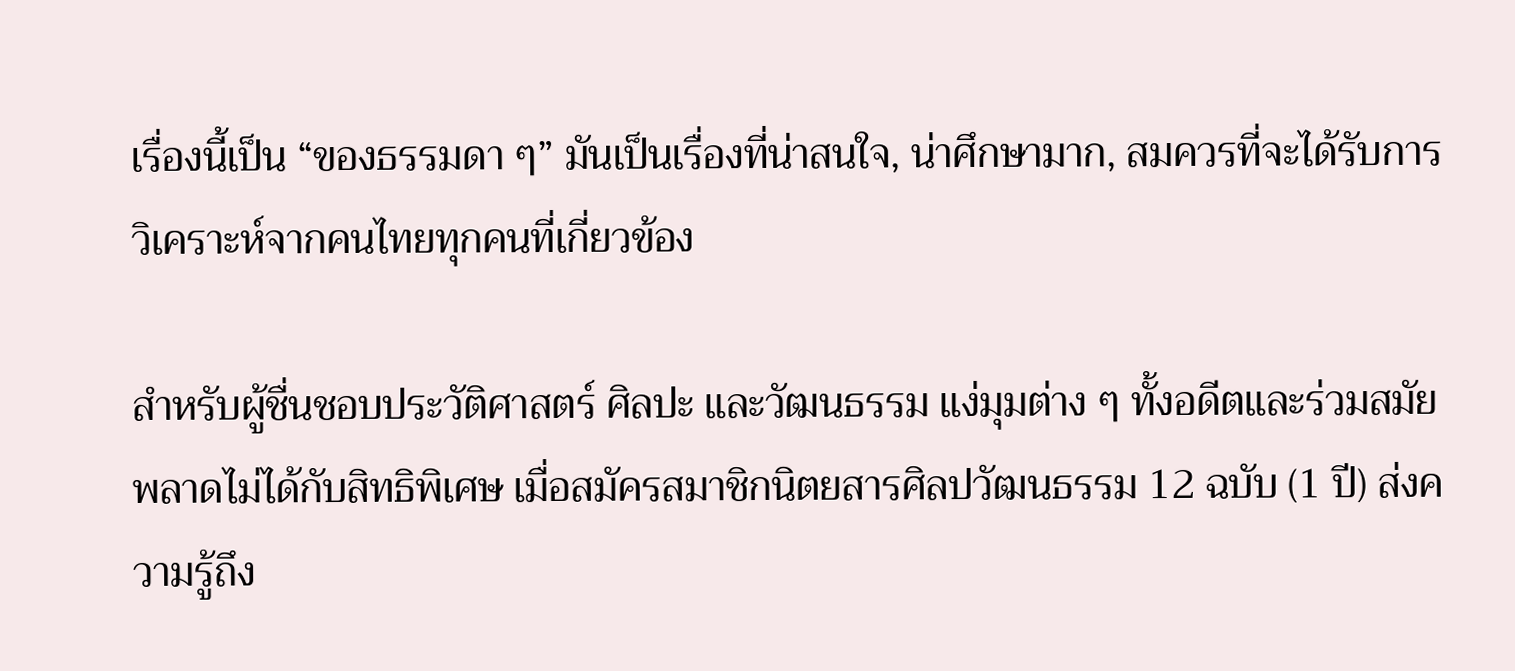เรื่องนี้เป็น “ของธรรมดา ๆ” มันเป็นเรื่องที่น่าสนใจ, น่าศึกษามาก, สมควรที่จะได้รับการวิเคราะห์จากคนไทยทุกคนที่เกี่ยวข้อง

สำหรับผู้ชื่นชอบประวัติศาสตร์ ศิลปะ และวัฒนธรรม แง่มุมต่าง ๆ ทั้งอดีตและร่วมสมัย พลาดไม่ได้กับสิทธิพิเศษ เมื่อสมัครสมาชิกนิตยสารศิลปวัฒนธรรม 12 ฉบับ (1 ปี) ส่งความรู้ถึง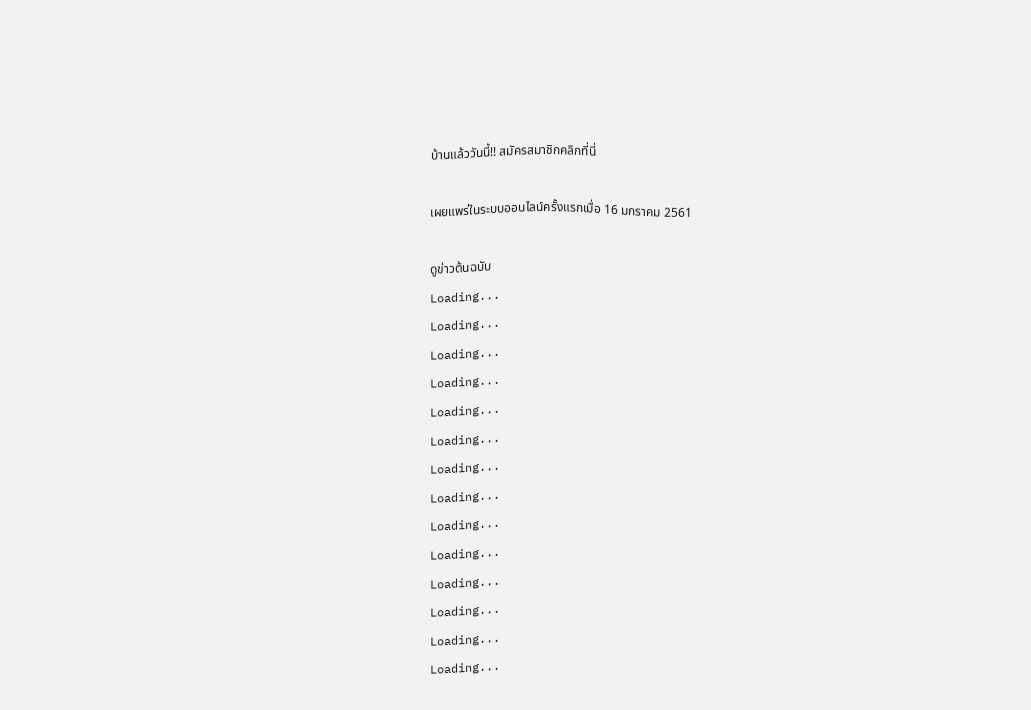บ้านแล้ววันนี้!! สมัครสมาชิกคลิกที่นี่

เผยแพร่ในระบบออนไลน์ครั้งแรกเมื่อ 16 มกราคม 2561

ดูข่าวต้นฉบับ
Loading...
Loading...
Loading...
Loading...
Loading...
Loading...
Loading...
Loading...
Loading...
Loading...
Loading...
Loading...
Loading...
Loading...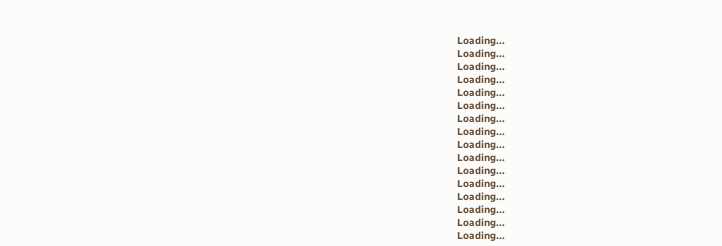Loading...
Loading...
Loading...
Loading...
Loading...
Loading...
Loading...
Loading...
Loading...
Loading...
Loading...
Loading...
Loading...
Loading...
Loading...
Loading...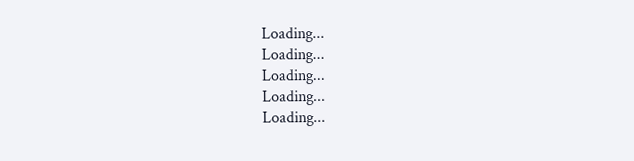Loading...
Loading...
Loading...
Loading...
Loading...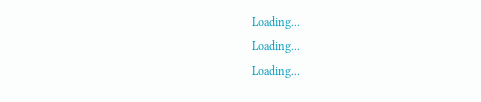Loading...
Loading...
Loading...